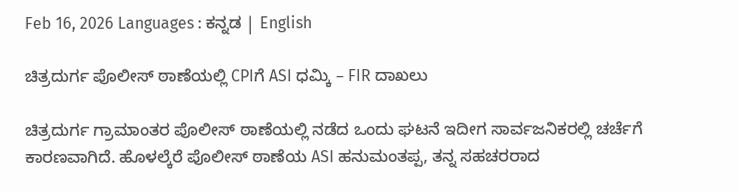Feb 16, 2026 Languages : ಕನ್ನಡ | English

ಚಿತ್ರದುರ್ಗ ಪೊಲೀಸ್ ಠಾಣೆಯಲ್ಲಿ CPIಗೆ ASI ಧಮ್ಕಿ – FIR ದಾಖಲು

ಚಿತ್ರದುರ್ಗ ಗ್ರಾಮಾಂತರ ಪೊಲೀಸ್ ಠಾಣೆಯಲ್ಲಿ ನಡೆದ ಒಂದು ಘಟನೆ ಇದೀಗ ಸಾರ್ವಜನಿಕರಲ್ಲಿ ಚರ್ಚೆಗೆ ಕಾರಣವಾಗಿದೆ. ಹೊಳಲ್ಕೆರೆ ಪೊಲೀಸ್ ಠಾಣೆಯ ASI ಹನುಮಂತಪ್ಪ, ತನ್ನ ಸಹಚರರಾದ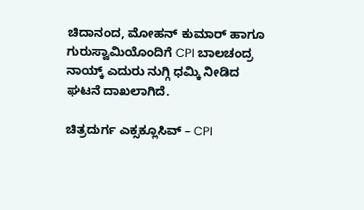ಚಿದಾನಂದ, ಮೋಹನ್ ಕುಮಾರ್ ಹಾಗೂ ಗುರುಸ್ವಾಮಿಯೊಂದಿಗೆ CPI ಬಾಲಚಂದ್ರ ನಾಯ್ಕ್ ಎದುರು ನುಗ್ಗಿ ಧಮ್ಕಿ ನೀಡಿದ ಘಟನೆ ದಾಖಲಾಗಿದೆ.

ಚಿತ್ರದುರ್ಗ ಎಕ್ಸಕ್ಲೂಸಿವ್ – CPI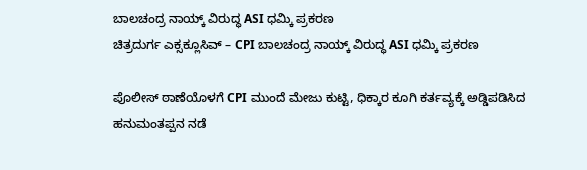ಬಾಲಚಂದ್ರ ನಾಯ್ಕ್ ವಿರುದ್ಧ ASI ಧಮ್ಕಿ ಪ್ರಕರಣ
ಚಿತ್ರದುರ್ಗ ಎಕ್ಸಕ್ಲೂಸಿವ್ – CPI ಬಾಲಚಂದ್ರ ನಾಯ್ಕ್ ವಿರುದ್ಧ ASI ಧಮ್ಕಿ ಪ್ರಕರಣ

ಪೊಲೀಸ್ ಠಾಣೆಯೊಳಗೆ CPI ಮುಂದೆ ಮೇಜು ಕುಟ್ಟಿ, ಧಿಕ್ಕಾರ ಕೂಗಿ ಕರ್ತವ್ಯಕ್ಕೆ ಅಡ್ಡಿಪಡಿಸಿದ ಹನುಮಂತಪ್ಪನ ನಡೆ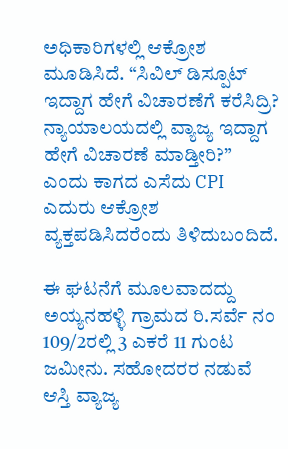ಅಧಿಕಾರಿಗಳಲ್ಲಿ ಆಕ್ರೋಶ ಮೂಡಿಸಿದೆ. “ಸಿವಿಲ್ ಡಿಸ್ಪೂಟ್ ಇದ್ದಾಗ ಹೇಗೆ ವಿಚಾರಣೆಗೆ ಕರೆಸಿದ್ರಿ? ನ್ಯಾಯಾಲಯದಲ್ಲಿ ವ್ಯಾಜ್ಯ ಇದ್ದಾಗ ಹೇಗೆ ವಿಚಾರಣೆ ಮಾಡ್ತೀರಿ?” ಎಂದು ಕಾಗದ ಎಸೆದು CPI ಎದುರು ಆಕ್ರೋಶ ವ್ಯಕ್ತಪಡಿಸಿದರೆಂದು ತಿಳಿದುಬಂದಿದೆ.

ಈ ಘಟನೆಗೆ ಮೂಲವಾದದ್ದು ಅಯ್ಯನಹಳ್ಳಿ ಗ್ರಾಮದ ರಿ.ಸರ್ವೆ ನಂ 109/2ರಲ್ಲಿ 3 ಎಕರೆ 11 ಗುಂಟ ಜಮೀನು. ಸಹೋದರರ ನಡುವೆ ಆಸ್ತಿ ವ್ಯಾಜ್ಯ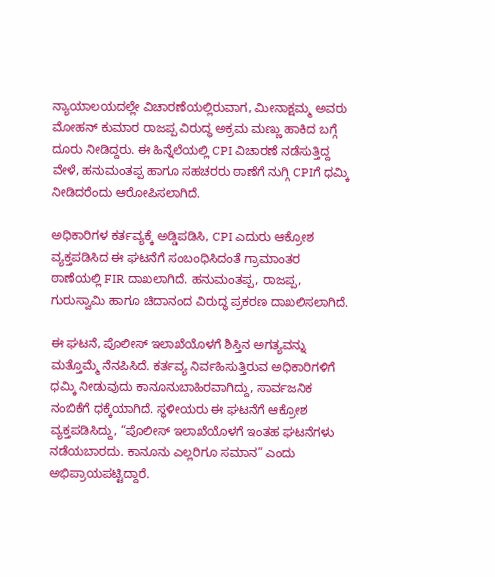ನ್ಯಾಯಾಲಯದಲ್ಲೇ ವಿಚಾರಣೆಯಲ್ಲಿರುವಾಗ, ಮೀನಾಕ್ಷಮ್ಮ ಅವರು ಮೋಹನ್ ಕುಮಾರ ರಾಜಪ್ಪ ವಿರುದ್ಧ ಅಕ್ರಮ ಮಣ್ಣು ಹಾಕಿದ ಬಗ್ಗೆ ದೂರು ನೀಡಿದ್ದರು. ಈ ಹಿನ್ನೆಲೆಯಲ್ಲಿ CPI ವಿಚಾರಣೆ ನಡೆಸುತ್ತಿದ್ದ ವೇಳೆ, ಹನುಮಂತಪ್ಪ ಹಾಗೂ ಸಹಚರರು ಠಾಣೆಗೆ ನುಗ್ಗಿ CPIಗೆ ಧಮ್ಕಿ ನೀಡಿದರೆಂದು ಆರೋಪಿಸಲಾಗಿದೆ.

ಅಧಿಕಾರಿಗಳ ಕರ್ತವ್ಯಕ್ಕೆ ಅಡ್ಡಿಪಡಿಸಿ, CPI ಎದುರು ಆಕ್ರೋಶ ವ್ಯಕ್ತಪಡಿಸಿದ ಈ ಘಟನೆಗೆ ಸಂಬಂಧಿಸಿದಂತೆ ಗ್ರಾಮಾಂತರ ಠಾಣೆಯಲ್ಲಿ FIR ದಾಖಲಾಗಿದೆ. ಹನುಮಂತಪ್ಪ, ರಾಜಪ್ಪ, ಗುರುಸ್ವಾಮಿ ಹಾಗೂ ಚಿದಾನಂದ ವಿರುದ್ಧ ಪ್ರಕರಣ ದಾಖಲಿಸಲಾಗಿದೆ.

ಈ ಘಟನೆ, ಪೊಲೀಸ್ ಇಲಾಖೆಯೊಳಗೆ ಶಿಸ್ತಿನ ಅಗತ್ಯವನ್ನು ಮತ್ತೊಮ್ಮೆ ನೆನಪಿಸಿದೆ. ಕರ್ತವ್ಯ ನಿರ್ವಹಿಸುತ್ತಿರುವ ಅಧಿಕಾರಿಗಳಿಗೆ ಧಮ್ಕಿ ನೀಡುವುದು ಕಾನೂನುಬಾಹಿರವಾಗಿದ್ದು, ಸಾರ್ವಜನಿಕ ನಂಬಿಕೆಗೆ ಧಕ್ಕೆಯಾಗಿದೆ. ಸ್ಥಳೀಯರು ಈ ಘಟನೆಗೆ ಆಕ್ರೋಶ ವ್ಯಕ್ತಪಡಿಸಿದ್ದು, “ಪೊಲೀಸ್ ಇಲಾಖೆಯೊಳಗೆ ಇಂತಹ ಘಟನೆಗಳು ನಡೆಯಬಾರದು. ಕಾನೂನು ಎಲ್ಲರಿಗೂ ಸಮಾನ” ಎಂದು ಅಭಿಪ್ರಾಯಪಟ್ಟಿದ್ದಾರೆ.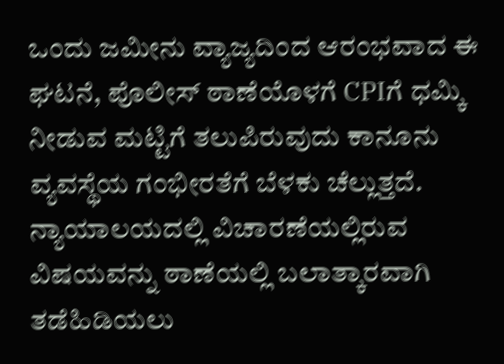ಒಂದು ಜಮೀನು ವ್ಯಾಜ್ಯದಿಂದ ಆರಂಭವಾದ ಈ ಘಟನೆ, ಪೊಲೀಸ್ ಠಾಣೆಯೊಳಗೆ CPIಗೆ ಧಮ್ಕಿ ನೀಡುವ ಮಟ್ಟಿಗೆ ತಲುಪಿರುವುದು ಕಾನೂನು ವ್ಯವಸ್ಥೆಯ ಗಂಭೀರತೆಗೆ ಬೆಳಕು ಚೆಲ್ಲುತ್ತದೆ. ನ್ಯಾಯಾಲಯದಲ್ಲಿ ವಿಚಾರಣೆಯಲ್ಲಿರುವ ವಿಷಯವನ್ನು ಠಾಣೆಯಲ್ಲಿ ಬಲಾತ್ಕಾರವಾಗಿ ತಡೆಹಿಡಿಯಲು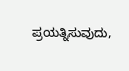ಪ್ರಯತ್ನಿಸುವುದು,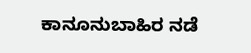ಕಾನೂನುಬಾಹಿರ ನಡೆ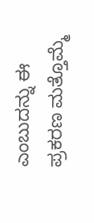ಎಂಬುದನ್ನು ಈ ಪ್ರಕರಣ ಮತ್ತೊಮ್ಮೆ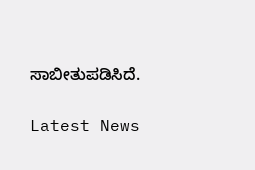ಸಾಬೀತುಪಡಿಸಿದೆ.

Latest News